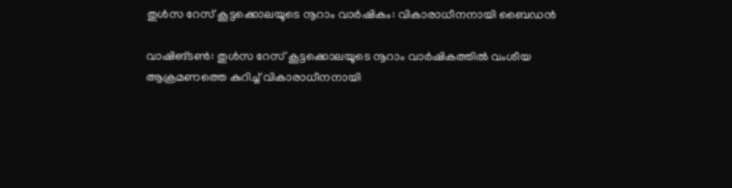തുള്‍സ റേസ് കൂട്ടക്കൊലയൂടെ നൂറാം വാര്‍ഷികം: വികാരാധീനനായി ബൈഡന്‍

വാഷിങ്ടണ്‍: തുള്‍സ റേസ് കൂട്ടക്കൊലയൂടെ നൂറാം വാര്‍ഷികത്തില്‍ വംശീയ ആക്രമണത്തെ കുറിച്ച് വികാരാധീനനായി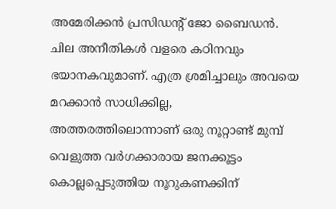അമേരിക്കന്‍ പ്രസിഡന്റ് ജോ ബൈഡന്‍. ചില അനീതികള്‍ വളരെ കഠിനവും ഭയാനകവുമാണ്. എത്ര ശ്രമിച്ചാലും അവയെ മറക്കാന്‍ സാധിക്കില്ല, അത്തരത്തിലൊന്നാണ് ഒരു നൂറ്റാണ്ട് മുമ്പ് വെളുത്ത വര്‍ഗക്കാരായ ജനക്കൂട്ടം കൊല്ലപ്പെടുത്തിയ നൂറുകണക്കിന്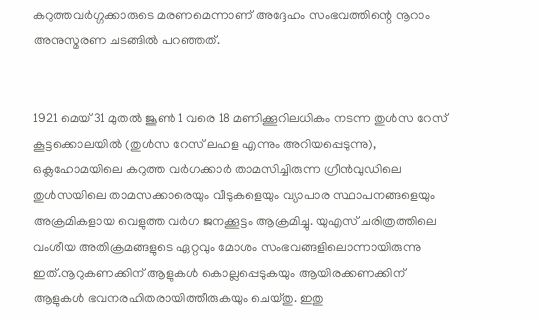കറുത്തവര്‍ഗ്ഗക്കാരുടെ മരണമെന്നാണ് അദ്ദേഹം സംഭവത്തിന്റെ നൂറാം അനുസ്മരണ ചടങ്ങില്‍ പറഞ്ഞത്.


1921 മെയ് 31 മുതല്‍ ജൂണ്‍ 1 വരെ 18 മണിക്കൂറിലധികം നടന്ന തുള്‍സ റേസ് കൂട്ടക്കൊലയില്‍ (തുള്‍സ റേസ് ലഹള എന്നും അറിയപ്പെടുന്നു), ഒക്ലഹോമയിലെ കറുത്ത വര്‍ഗക്കാര്‍ താമസിച്ചിരുന്ന ഗ്രീന്‍വുഡിലെ തുള്‍സയിലെ താമസക്കാരെയും വീടുകളെയും വ്യാപാര സ്ഥാപനങ്ങളെയും അക്രമികളായ വെളുത്ത വര്‍ഗ ജനക്കൂട്ടം ആക്രമിച്ചു. യുഎസ് ചരിത്രത്തിലെ വംശീയ അതിക്രമങ്ങളുടെ ഏറ്റവും മോശം സംഭവങ്ങളിലൊന്നായിരുന്നു ഇത്.നൂറുകണക്കിന് ആളുകള്‍ കൊല്ലപ്പെടുകയും ആയിരക്കണക്കിന് ആളുകള്‍ ഭവനരഹിതരായിത്തീരുകയും ചെയ്തു. ഇതു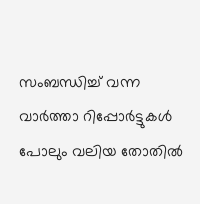സംബന്ധിച്ച് വന്ന വാര്‍ത്താ റിപ്പോര്‍ട്ടുകള്‍ പോലും വലിയ തോതില്‍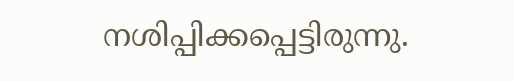നശിപ്പിക്കപ്പെട്ടിരുന്നു.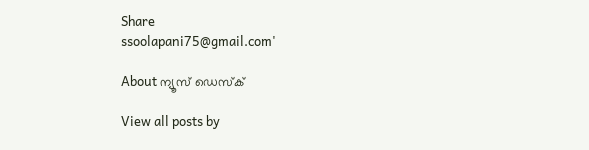Share
ssoolapani75@gmail.com'

About ന്യൂസ് ഡെസ്ക്

View all posts by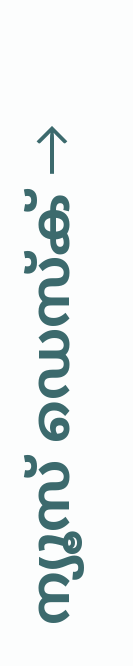ന്യൂസ് ഡെസ്ക് →